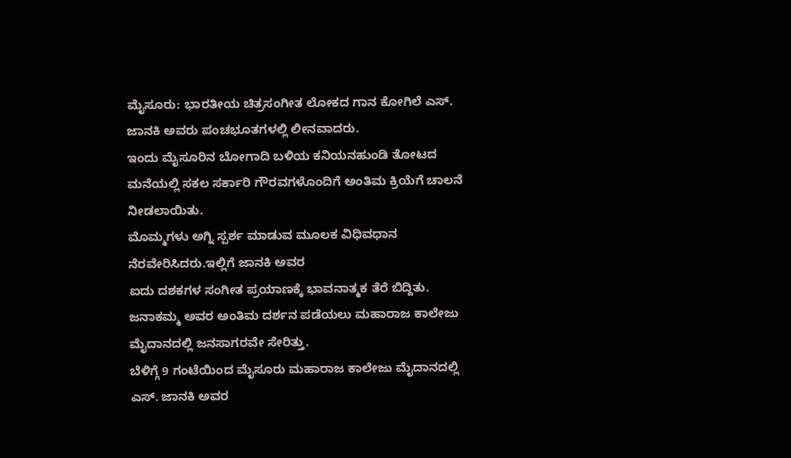ಮೈಸೂರು: ಭಾರತೀಯ ಚಿತ್ರಸಂಗೀತ ಲೋಕದ ಗಾನ ಕೋಗಿಲೆ ಎಸ್. ಜಾನಕಿ ಅವರು ಪಂಚಭೂತಗಳಲ್ಲಿ ಲೀನವಾದರು.
ಇಂದು ಮೈಸೂರಿನ ಬೋಗಾದಿ ಬಳಿಯ ಕನಿಯನಹುಂಡಿ ತೋಟದ ಮನೆಯಲ್ಲಿ ಸಕಲ ಸರ್ಕಾರಿ ಗೌರವಗಳೊಂದಿಗೆ ಅಂತಿಮ ಕ್ರಿಯೆಗೆ ಚಾಲನೆ ನೀಡಲಾಯಿತು.
ಮೊಮ್ಮಗಳು ಅಗ್ನಿ ಸ್ಪರ್ಶ ಮಾಡುವ ಮೂಲಕ ವಿಧಿವಧಾನ ನೆರವೇರಿಸಿದರು.ಇಲ್ಲಿಗೆ ಜಾನಕಿ ಅವರ
ಐದು ದಶಕಗಳ ಸಂಗೀತ ಪ್ರಯಾಣಕ್ಕೆ ಭಾವನಾತ್ಮಕ ತೆರೆ ಬಿದ್ದಿತು.
ಜನಾಕಮ್ಮ ಅವರ ಅಂತಿಮ ದರ್ಶನ ಪಡೆಯಲು ಮಹಾರಾಜ ಕಾಲೇಜು ಮೈದಾನದಲ್ಲಿ ಜನಸಾಗರವೇ ಸೇರಿತ್ತು.
ಬೆಳಿಗ್ಗೆ 9 ಗಂಟೆಯಿಂದ ಮೈಸೂರು ಮಹಾರಾಜ ಕಾಲೇಜು ಮೈದಾನದಲ್ಲಿ ಎಸ್. ಜಾನಕಿ ಅವರ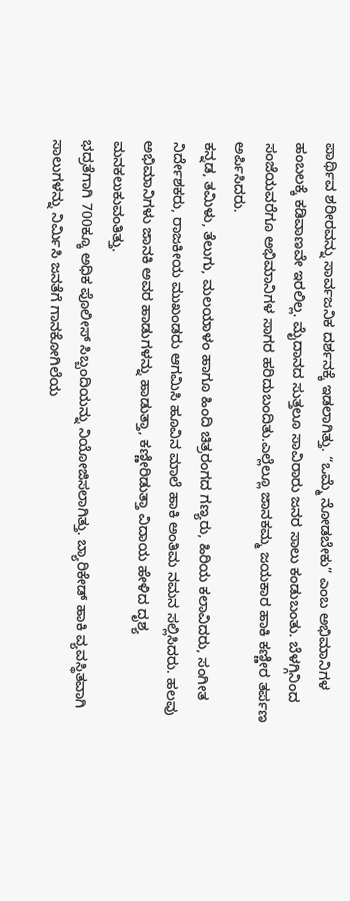ಪಾರ್ಥಿವ ಶರೀರವನ್ನು ಸಾರ್ವಜನಿಕ ದರ್ಶನಕ್ಕೆ ಇಡಲಾಗಿತ್ತು. “ಒಮ್ಮೆ ನೋಡಬೇಕು” ಎಂಬ ಅಭಿಮಾನಿಗಳ ಹಂಬಲಕ್ಕೆ ಕಡಿವಾಣವೇ ಇರಲಿಲ್ಲ. ಮೈದಾನದ ಸುತ್ತಲೂ ಸಾವಿರಾರು ಜನರ ಸಾಲು ಕಂಡುಬಂತು. ಬೆಳಗ್ಗಿನಿಂದ ಸಂಜೆಯವರೆಗೂ ಅಭಿಮಾನಿಗಳ ಸಾಗರ ಹರಿದುಬಂದಿತು.ಎಲ್ಲೆಲ್ಲೂ ಜಾನಕಮ್ಮ ಜಯಕಾರ ಹಾಕಿ ಕಣ್ಣೀರ ತರ್ಪಣ ಅರ್ಪಿಸಿದರು.
ಕನ್ನಡ, ತಮಿಳು, ತೆಲುಗು, ಮಲಯಾಳಂ ಹಾಗೂ ಹಿಂದಿ ಚಿತ್ರರಂಗದ ಗಣ್ಯರು, ಹಿರಿಯ ಕಲಾವಿದರು, ಸಂಗೀತ ನಿರ್ದೇಶಕರು, ರಾಜಕೀಯ ಮುಖಂಡರು ಆಗಮಿಸಿ ಹೂವಿನ ಮಾಲೆ ಹಾಕಿ ಅಂತಿಮ ನಮನ ಸಲ್ಲಿಸಿದರು. ಹಲವು ಅಭಿಮಾನಿಗಳು ಜಾನಕಿ ಅವರ ಹಾಡುಗಳನ್ನು ಹಾಡುತ್ತಾ, ಕಣ್ಣೀರಿಡುತ್ತಾ ವಿದಾಯ ಹೇಳಿದ ದೃಶ್ಯ ಮನಕಲುಕುವಂತಿತ್ತು.
ಭದ್ರತೆಗಾಗಿ 700ಕ್ಕೂ ಅಧಿಕ ಪೊಲೀಸ್ ಸಿಬ್ಬಂದಿಯನ್ನು ನಿಯೋಜಿಸಲಾಗಿತ್ತು. ಬ್ಯಾರಿಕೇಡ್ ಹಾಕಿ ವ್ಯವಸ್ಥಿತವಾಗಿ ಸಾಲುಗಳನ್ನು ನಿರ್ಮಿಸಿ ಜನತೆಗೆ ಗಾನಕೋಗಿಲೆಯ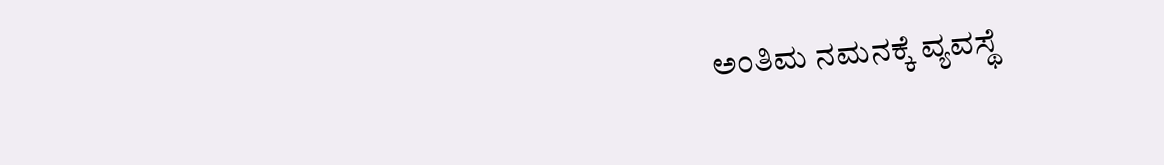ಅಂತಿಮ ನಮನಕ್ಕೆ ವ್ಯವಸ್ಥೆ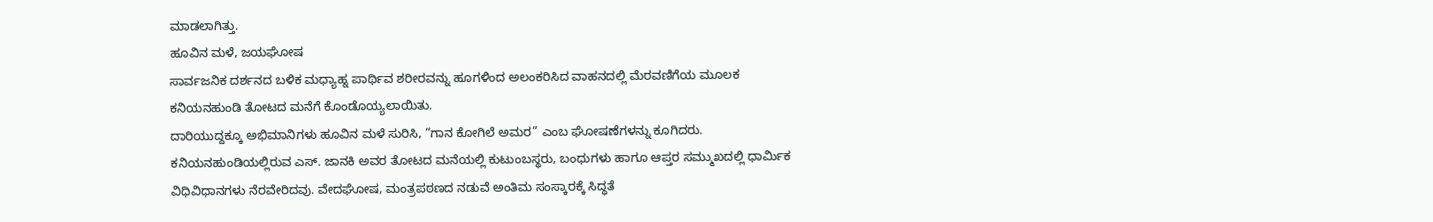ಮಾಡಲಾಗಿತ್ತು.
ಹೂವಿನ ಮಳೆ, ಜಯಘೋಷ
ಸಾರ್ವಜನಿಕ ದರ್ಶನದ ಬಳಿಕ ಮಧ್ಯಾಹ್ನ ಪಾರ್ಥಿವ ಶರೀರವನ್ನು ಹೂಗಳಿಂದ ಅಲಂಕರಿಸಿದ ವಾಹನದಲ್ಲಿ ಮೆರವಣಿಗೆಯ ಮೂಲಕ ಕನಿಯನಹುಂಡಿ ತೋಟದ ಮನೆಗೆ ಕೊಂಡೊಯ್ಯಲಾಯಿತು.
ದಾರಿಯುದ್ದಕ್ಕೂ ಅಭಿಮಾನಿಗಳು ಹೂವಿನ ಮಳೆ ಸುರಿಸಿ, “ಗಾನ ಕೋಗಿಲೆ ಅಮರ” ಎಂಬ ಘೋಷಣೆಗಳನ್ನು ಕೂಗಿದರು.
ಕನಿಯನಹುಂಡಿಯಲ್ಲಿರುವ ಎಸ್. ಜಾನಕಿ ಅವರ ತೋಟದ ಮನೆಯಲ್ಲಿ ಕುಟುಂಬಸ್ಥರು, ಬಂಧುಗಳು ಹಾಗೂ ಆಪ್ತರ ಸಮ್ಮುಖದಲ್ಲಿ ಧಾರ್ಮಿಕ ವಿಧಿವಿಧಾನಗಳು ನೆರವೇರಿದವು. ವೇದಘೋಷ, ಮಂತ್ರಪಠಣದ ನಡುವೆ ಅಂತಿಮ ಸಂಸ್ಕಾರಕ್ಕೆ ಸಿದ್ಧತೆ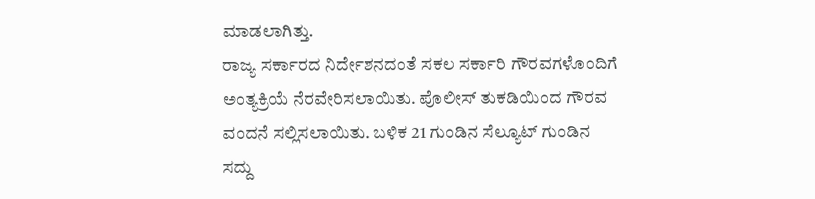ಮಾಡಲಾಗಿತ್ತು.
ರಾಜ್ಯ ಸರ್ಕಾರದ ನಿರ್ದೇಶನದಂತೆ ಸಕಲ ಸರ್ಕಾರಿ ಗೌರವಗಳೊಂದಿಗೆ ಅಂತ್ಯಕ್ರಿಯೆ ನೆರವೇರಿಸಲಾಯಿತು. ಪೊಲೀಸ್ ತುಕಡಿಯಿಂದ ಗೌರವ ವಂದನೆ ಸಲ್ಲಿಸಲಾಯಿತು. ಬಳಿಕ 21 ಗುಂಡಿನ ಸೆಲ್ಯೂಟ್ ಗುಂಡಿನ ಸದ್ದು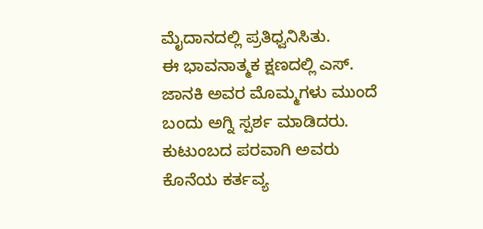ಮೈದಾನದಲ್ಲಿ ಪ್ರತಿಧ್ವನಿಸಿತು.
ಈ ಭಾವನಾತ್ಮಕ ಕ್ಷಣದಲ್ಲಿ ಎಸ್. ಜಾನಕಿ ಅವರ ಮೊಮ್ಮಗಳು ಮುಂದೆ ಬಂದು ಅಗ್ನಿ ಸ್ಪರ್ಶ ಮಾಡಿದರು. ಕುಟುಂಬದ ಪರವಾಗಿ ಅವರು ಕೊನೆಯ ಕರ್ತವ್ಯ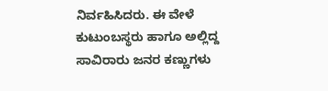ನಿರ್ವಹಿಸಿದರು. ಈ ವೇಳೆ ಕುಟುಂಬಸ್ಥರು ಹಾಗೂ ಅಲ್ಲಿದ್ದ ಸಾವಿರಾರು ಜನರ ಕಣ್ಣುಗಳು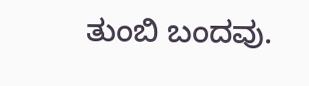ತುಂಬಿ ಬಂದವು.